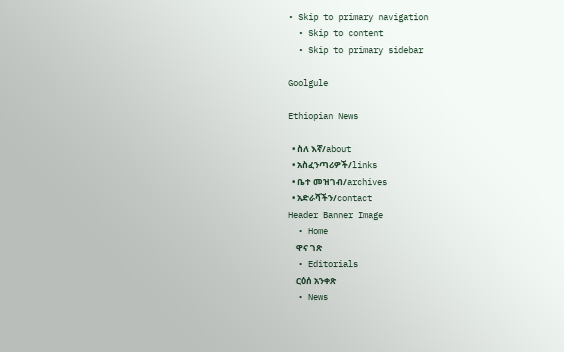• Skip to primary navigation
  • Skip to content
  • Skip to primary sidebar

Goolgule

Ethiopian News

  • ስለ እኛ/about
  • አስፈንጣሪዎች/links
  • ቤተ መዝገብ/archives
  • አድራሻችን/contact
Header Banner Image
  • Home
    ዋና ገጽ
  • Editorials
    ርዕሰ አንቀጽ
  • News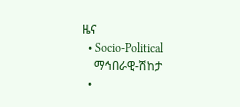ዜና
  • Socio-Political
    ማኅበራዊ-ሽከታ
  •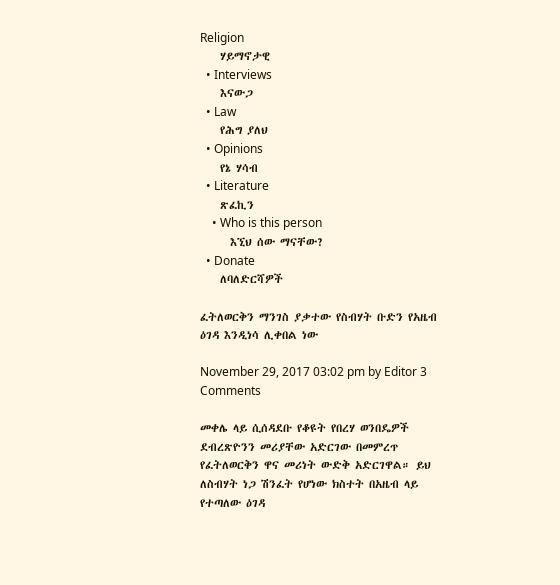Religion
    ሃይማኖታዊ
  • Interviews
    እናውጋ
  • Law
    የሕግ ያለህ
  • Opinions
    የኔ ሃሳብ
  • Literature
    ጽፈኪን
    • Who is this person
      እኚህ ሰው ማናቸው?
  • Donate
    ለባለድርሻዎች

ፈትለወርቅን ማንገስ ያቃተው የስብሃት ቡድን የአዜብ ዕገዳ እንዲነሳ ሊቀበል ነው

November 29, 2017 03:02 pm by Editor 3 Comments

መቀሌ ላይ ሲሰዳደቡ የቆዩት የበረሃ ወንበዴዎች ደብረጽዮንን መሪያቸው አድርገው በመምረጥ የፈትለወርቅን ዋና መሪነት ውድቅ አድርገዋል። ይህ ለስብሃት ነጋ ሽንፈት የሆነው ክስተት በአዜብ ላይ የተጣለው ዕገዳ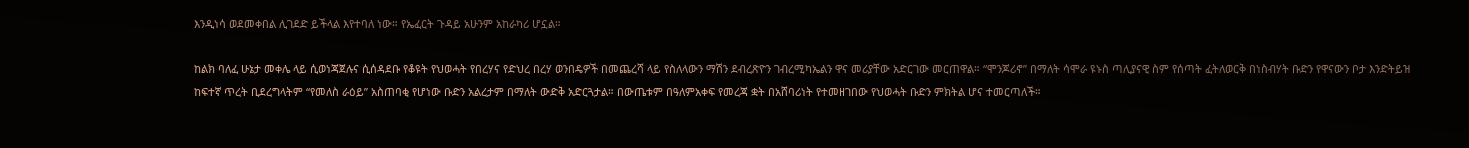እንዲነሳ ወደመቀበል ሊገደድ ይችላል እየተባለ ነው። የኤፈርት ጉዳይ አሁንም አከራካሪ ሆኗል።

ከልክ ባለፈ ሁኔታ መቀሌ ላይ ሲወነጃጀሉና ሲሰዳደቡ የቆዩት የህወሓት የበረሃና የድህረ በረሃ ወንበዴዎች በመጨረሻ ላይ የስለላውን ማሽን ደብረጽዮን ገብረሚካኤልን ዋና መሪያቸው አድርገው መርጠዋል። “ሞንጆሪኖ” በማለት ሳሞራ ዩኑስ ጣሊያናዊ ስም የሰጣት ፈትለወርቅ በነስብሃት ቡድን የዋናውን ቦታ እንድትይዝ ከፍተኛ ጥረት ቢደረግላትም “የመለስ ራዕይ” አስጠባቂ የሆነው ቡድን አልረታም በማለት ውድቅ አድርጓታል። በውጤቱም በዓለምአቀፍ የመረጃ ቋት በአሸባሪነት የተመዘገበው የህወሓት ቡድን ምክትል ሆና ተመርጣለች።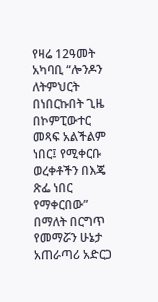የዛሬ 12ዓመት አካባቢ “ሎንዶን ለትምህርት በነበርኩበት ጊዜ በኮምፒውተር መጻፍ አልችልም ነበር፤ የሚቀርቡ ወረቀቶችን በእጄ ጽፌ ነበር የማቀርበው” በማለት በርግጥ የመማሯን ሁኔታ አጠራጣሪ አድርጋ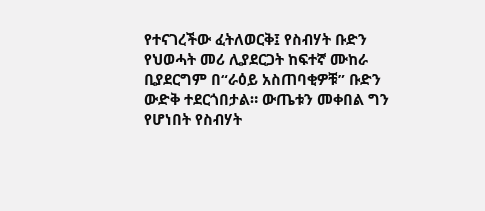የተናገረችው ፈትለወርቅ፤ የስብሃት ቡድን የህወሓት መሪ ሊያደርጋት ከፍተኛ ሙከራ ቢያደርግም በ“ራዕይ አስጠባቂዎቹ” ቡድን ውድቅ ተደርጎበታል። ውጤቱን መቀበል ግን የሆነበት የስብሃት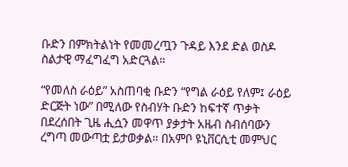ቡድን በምክትልነት የመመረጧን ጉዳይ እንደ ድል ወስዶ ስልታዊ ማፈግፈግ አድርጓል።

“የመለስ ራዕይ” አስጠባቂ ቡድን “የግል ራዕይ የለም፤ ራዕይ ድርጅት ነው” በሚለው የስብሃት ቡድን ከፍተኛ ጥቃት በደረሰበት ጊዜ ሒሷን መዋጥ ያቃታት አዜብ ስብሰባውን ረግጣ መውጣቷ ይታወቃል። በአምቦ ዩኒቨርሲቲ መምህር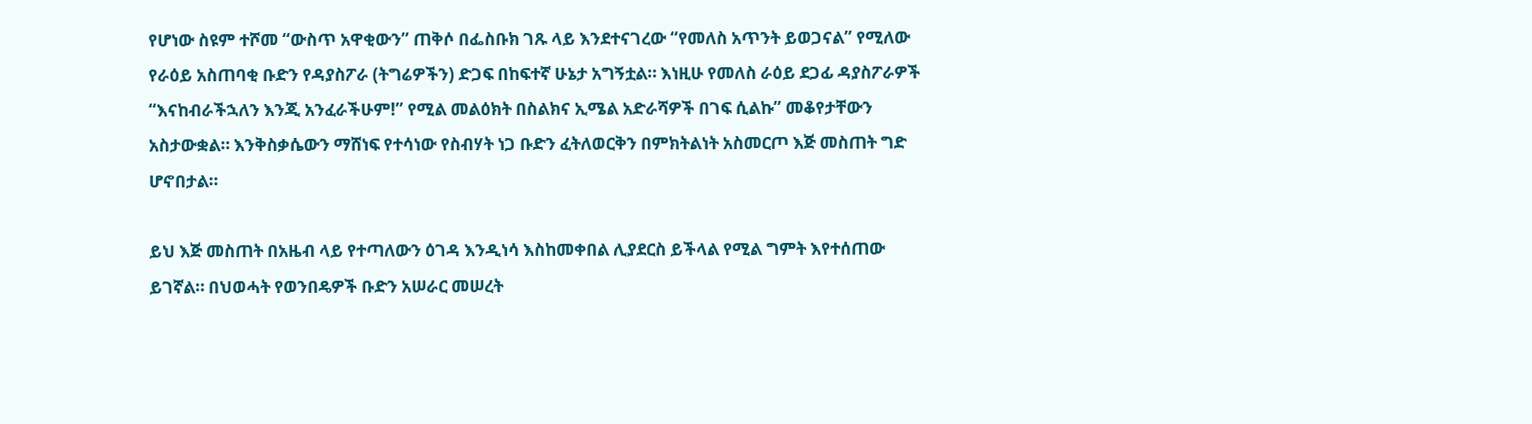የሆነው ስዩም ተሾመ “ውስጥ አዋቂውን” ጠቅሶ በፌስቡክ ገጹ ላይ እንደተናገረው “የመለስ አጥንት ይወጋናል” የሚለው የራዕይ አስጠባቂ ቡድን የዳያስፖራ (ትግሬዎችን) ድጋፍ በከፍተኛ ሁኔታ አግኝቷል። እነዚሁ የመለስ ራዕይ ደጋፊ ዳያስፖራዎች “እናከብራችኋለን እንጂ አንፈራችሁም!” የሚል መልዕክት በስልክና ኢሜል አድራሻዎች በገፍ ሲልኩ” መቆየታቸውን አስታውቋል። እንቅስቃሴውን ማሸነፍ የተሳነው የስብሃት ነጋ ቡድን ፈትለወርቅን በምክትልነት አስመርጦ እጅ መስጠት ግድ ሆኖበታል።

ይህ እጅ መስጠት በአዜብ ላይ የተጣለውን ዕገዳ እንዲነሳ እስከመቀበል ሊያደርስ ይችላል የሚል ግምት እየተሰጠው ይገኛል። በህወሓት የወንበዴዎች ቡድን አሠራር መሠረት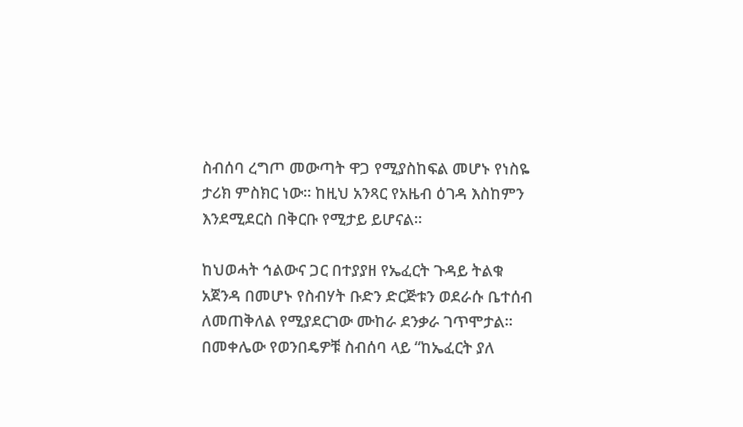ስብሰባ ረግጦ መውጣት ዋጋ የሚያስከፍል መሆኑ የነስዬ ታሪክ ምስክር ነው። ከዚህ አንጻር የአዜብ ዕገዳ እስከምን እንደሚደርስ በቅርቡ የሚታይ ይሆናል።

ከህወሓት ኅልውና ጋር በተያያዘ የኤፈርት ጉዳይ ትልቁ አጀንዳ በመሆኑ የስብሃት ቡድን ድርጅቱን ወደራሱ ቤተሰብ ለመጠቅለል የሚያደርገው ሙከራ ደንቃራ ገጥሞታል። በመቀሌው የወንበዴዎቹ ስብሰባ ላይ “ከኤፈርት ያለ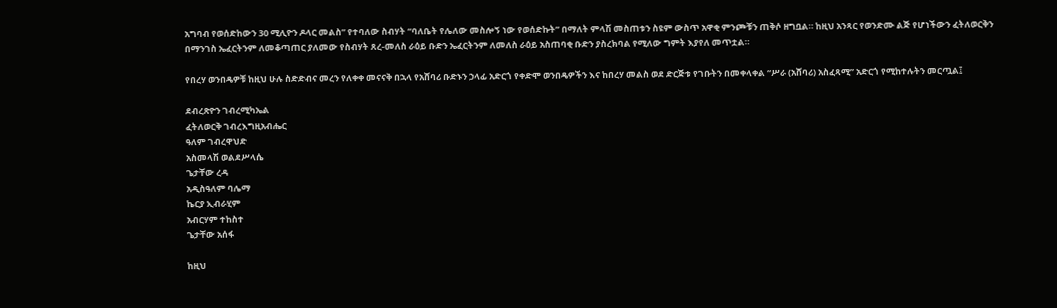አግባብ የወሰድከውን 30 ሚሊዮን ዶላር መልስ” የተባለው ስብሃት “ባለቤት የሌለው መስሎኝ ነው የወሰድኩት” በማለት ምላሽ መስጠቱን ስዩም ውስጥ አዋቂ ምንጮቹን ጠቅሶ ዘግቧል። ከዚህ አንጻር የወንድሙ ልጅ የሆነችውን ፈትለወርቅን በማንገስ ኤፈርትንም ለመቆጣጠር ያለመው የስብሃት ጸረ-መለስ ራዕይ ቡድን ኤፈርትንም ለመለስ ራዕይ አስጠባቂ ቡድን ያስረክባል የሚለው ግምት እያየለ መጥቷል።

የበረሃ ወንበዴዎቹ ከዚህ ሁሉ ስድድብና መረን የለቀቀ መናናቅ በኋላ የአሸባሪ ቡድኑን ኃላፊ አድርጎ የቀድሞ ወንበዴዎችን እና ከበረሃ መልስ ወደ ድርጅቱ የገቡትን በመቀላቀል “ሥራ (አሸባሪ) አስፈጻሚ” አድርጎ የሚከተሉትን መርጧል፤

ደብረጽዮን ገብረሚካኤል
ፈትለወርቅ ገብረእግዚአብሔር
ዓለም ገብረዋህድ
አስመላሽ ወልደሥላሴ
ጌታቸው ረዳ
አዲስዓለም ባሌማ
ኬርያ ኢብራሂም
አብርሃም ተከስተ
ጌታቸው አሰፋ

ከዚህ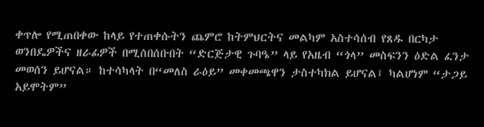ቀጥሎ የሚጠበቀው ከላይ የተጠቀሱትን ጨምሮ ከትምህርትና መልካም አስተሳሰብ የጸዱ በርካታ ወንበዴዎችና ዘራፊዎች በሚሰበሰቡበት “ድርጅታዊ ጉባዔ” ላይ የአዜብ “ጎላ” መስፍንን ዕድል ፈንታ መወሰን ይሆናል። ከተሳካላት በ“መለስ ራዕይ” መቀመጫዋን ታስተካክል ይሆናል፤ ካልሆነም “ታጋይ አይሞትም”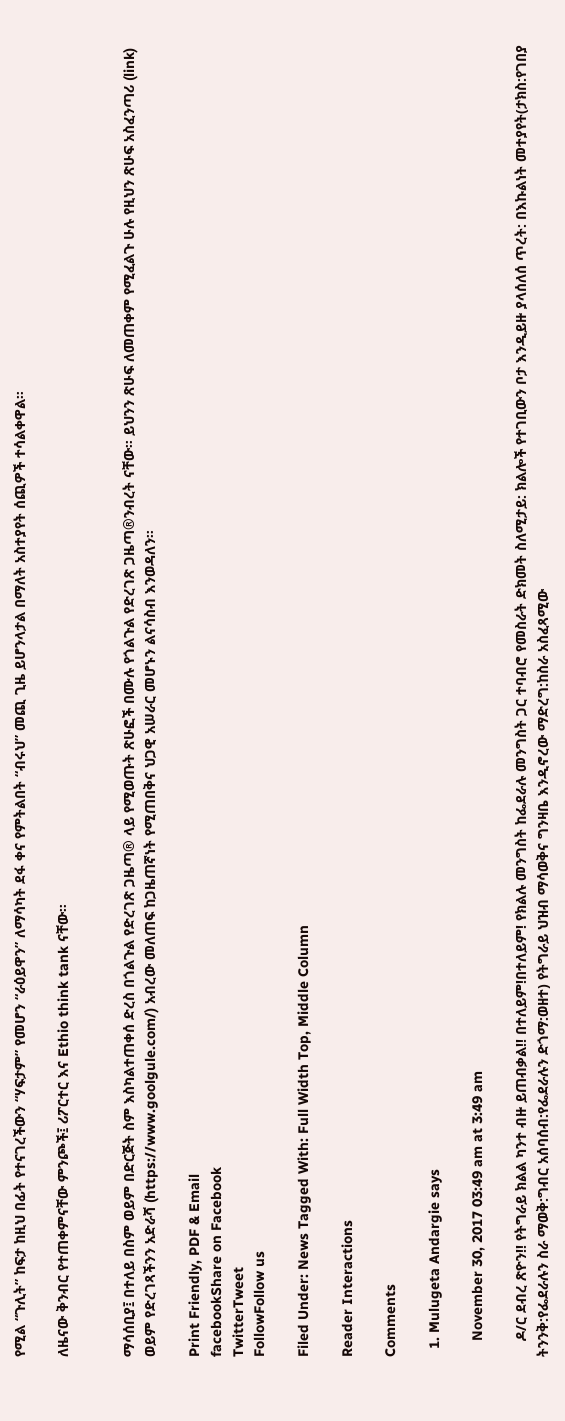የሚል “ጉሊት” ከፍታ ከዚህ በፊት የተናገረችውን “ሃፍታም” የመሆን “ራዕይዋን” ለማሳካት ደፋ ቀና የምትልበት “ብሩህ” መጪ ጊዜ ይሆንላታል በማለት አስተያየት ሰጪዎች ተሳልቀዋል።

ለዜናው ቅንብር የተጠቀምናቸው ምንጮች፤ ሪፖርተር እና Ethio think tank ናቸው።


ማሳሰቢያ፤ በተለይ በስም ወይም በድርጅት ስም እስካልተጠቀሰ ድረስ በጎልጉል የድረገጽ ጋዜጣ® ላይ የሚወጡት ጽሁፎች በሙሉ የጎልጉል የድረገጽ ጋዜጣ®ንብረት ናቸው። ይህንን ጽሁፍ ለመጠቀም የሚፈልጉ ሁሉ የዚህን ጽሁፍ አስፈንጣሪ (link) ወይም የድረገጻችንን አድራሻ (https://www.goolgule.com/) አብረው መለጠፍ ከጋዜጠኛነት የሚጠበቅና ህጋዊ አሠራር መሆኑን ልናሳስብ እንወዳለን።

Print Friendly, PDF & Email
facebookShare on Facebook
TwitterTweet
FollowFollow us

Filed Under: News Tagged With: Full Width Top, Middle Column

Reader Interactions

Comments

  1. Mulugeta Andargie says

    November 30, 2017 03:49 am at 3:49 am

    ዶ/ር ደብረ ጽዮን!! የትግራይ ክልል ካንተ ብዙ ይጠብቃል!! በተለይም!በተለይም! የክልሉ መንግስት ከፌደራሉ መንግስት ጋር ተባብሮ የመስራት ድክመት ስለሚታይ: ክልሎች የተገቢውን ቦታ እንዲይዙ ያላሰለሰ ጥረት: በእኩልነት መተያየት(ታክስ:የገበያ ትንንቅ:የፌደራሉን ስራ ማወቅ:ግብር አሰባሰብ:የፌደራሉን ድጎማ:ወዘተ) የትግራይ ህዝብ ማሳወቅና ግንዛቤ እንዲኖረው ማድረግ:ከስራ አስፈጻሚው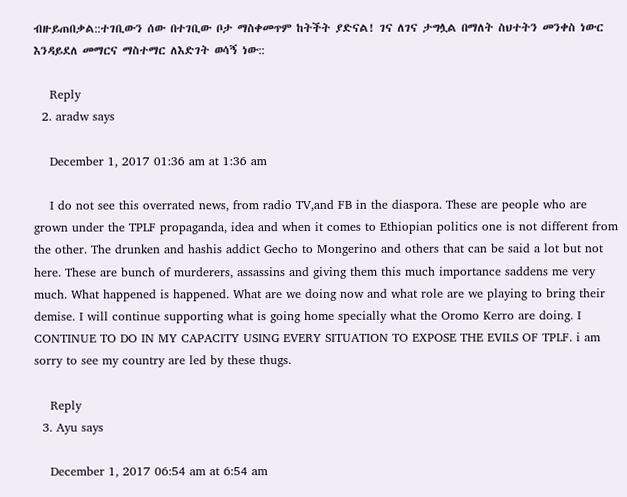ብዙይጠበቃል::ተገቢውን ሰው በተገቢው ቦታ ማስቀመጥም ከትችት ያድናል! ገና ለገና ታግሏል በማለት ስህተትን መንቀስ ነውር እንዳይደለ መማርና ማስተማር ለእድገት ወሳኝ ነው::

    Reply
  2. aradw says

    December 1, 2017 01:36 am at 1:36 am

    I do not see this overrated news, from radio TV,and FB in the diaspora. These are people who are grown under the TPLF propaganda, idea and when it comes to Ethiopian politics one is not different from the other. The drunken and hashis addict Gecho to Mongerino and others that can be said a lot but not here. These are bunch of murderers, assassins and giving them this much importance saddens me very much. What happened is happened. What are we doing now and what role are we playing to bring their demise. I will continue supporting what is going home specially what the Oromo Kerro are doing. I CONTINUE TO DO IN MY CAPACITY USING EVERY SITUATION TO EXPOSE THE EVILS OF TPLF. i am sorry to see my country are led by these thugs.

    Reply
  3. Ayu says

    December 1, 2017 06:54 am at 6:54 am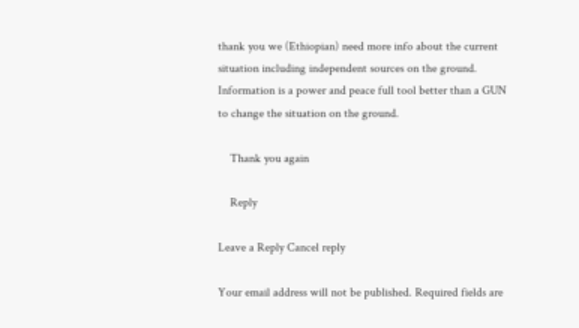thank you we (Ethiopian) need more info about the current situation including independent sources on the ground. Information is a power and peace full tool better than a GUN to change the situation on the ground.

    Thank you again

    Reply

Leave a Reply Cancel reply

Your email address will not be published. Required fields are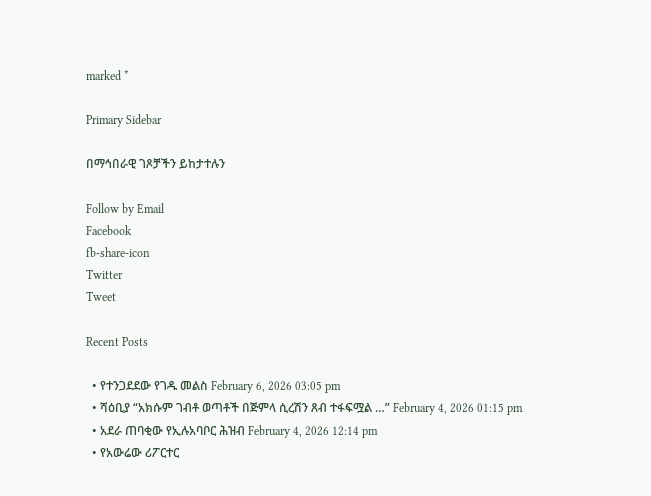marked *

Primary Sidebar

በማኅበራዊ ገጾቻችን ይከታተሉን

Follow by Email
Facebook
fb-share-icon
Twitter
Tweet

Recent Posts

  • የተንጋደደው የገዱ መልስ February 6, 2026 03:05 pm
  • ሻዕቢያ “አክሱም ገብቶ ወጣቶች በጅምላ ሲረሽን ጸብ ተፋፍሟል …” February 4, 2026 01:15 pm
  • አደራ ጠባቂው የኢሉአባቦር ሕዝብ February 4, 2026 12:14 pm
  • የአውሬው ሪፖርተር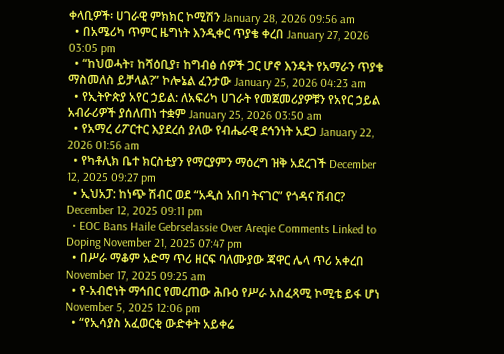ቀላቢዎች፡ ሀገራዊ ምክክር ኮሚሽን January 28, 2026 09:56 am
  • በአሜሪካ ጥምር ዜግነት እንዲቀር ጥያቄ ቀረበ January 27, 2026 03:05 pm
  • “ከህወሓት፣ ከሻዕቢያ፣ ከግብፅ ሰዎች ጋር ሆኖ እንዴት የአማራን ጥያቄ ማስመለስ ይቻላል?” ኮሎኔል ፈንታው January 25, 2026 04:23 am
  • የኢትዮጵያ አየር ኃይል: ለአፍሪካ ሀገራት የመጀመሪያዎቹን የአየር ኃይል አብራሪዎች ያሰለጠነ ተቋም January 25, 2026 03:50 am
  • የአማረ ሪፖርተር እያደረሰ ያለው የብሔራዊ ደኅንነት አደጋ January 22, 2026 01:56 am
  • የካቶሊክ ቤተ ክርስቲያን የማርያምን ማዕረግ ዝቅ አደረገች December 12, 2025 09:27 pm
  • ኢህአፓ: ከነጭ ሽብር ወደ “አዲስ አበባ ትናገር” የጎዳና ሽብር? December 12, 2025 09:11 pm
  • EOC Bans Haile Gebrselassie Over Areqie Comments Linked to Doping November 21, 2025 07:47 pm
  • በሥራ ማቆም አድማ ጥሪ ዘርፍ ባለሙያው ጃዋር ሌላ ጥሪ አቀረበ November 17, 2025 09:25 am
  • የ-አብሮነት ማኅበር የመረጠው ሕቡዕ የሥራ አስፈጻሚ ኮሚቴ ይፋ ሆነ November 5, 2025 12:06 pm
  • “የኢሳያስ አፈወርቂ ውድቀት አይቀሬ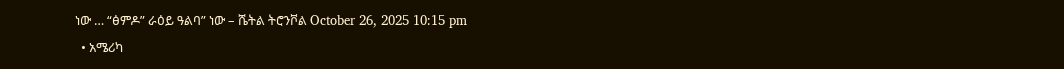ነው … “ፅምዶ” ራዕይ ዓልባ” ነው – ሼትል ትሮንቮል October 26, 2025 10:15 pm
  • አሜሪካ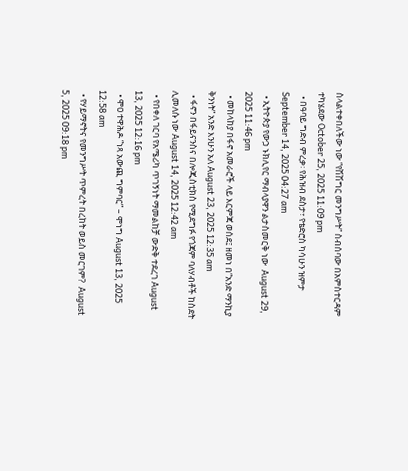ስላልተቀበለችው ነው “የሽሽግር መንግሥት” ስብሰባው በአምስተርዳም ተካሄደው October 25, 2025 11:09 pm
  • በዓባይ ግድብ ምረቃ፡ የሕዝብ ደስታ፣ የቴድሮስ ካሳሁን ዝምታ September 14, 2025 04:27 am
  • ኢትዮጵያ የውኃ ኑክሊየር ማብላያዋን ልታስመርቅ ነው  August 29, 2025 11:46 pm
  • መከላከያ በፋኖ አመራሮች ላይ እርምጃ ወሰደ፤ ዘመነ በ“አንድ ማንኪያ ቅንነት” አንድ እንሁን አለ August 23, 2025 12:35 am
  • ፋኖን በፋይናንስና በሎጂስቲክስ የሚደግፉ የጎጃም ባለሃብቶች ከስደት ሊመለሱ ነው August 14, 2025 12:42 am
  • የበቀለ ገርባ የአሜሪካ ጥገኝነት ማመልከቻ ውድቅ ተደረገ August 13, 2025 12:16 pm
  • ሞዐ ተዋሕዶ “ነጻ አውጪ ግምባር” – ሞነግ August 13, 2025 12:58 am
  • የሃይማኖትና የመንግሥት ጥምረት በረከት ወይስ መርገም?  August 5, 2025 09:18 pm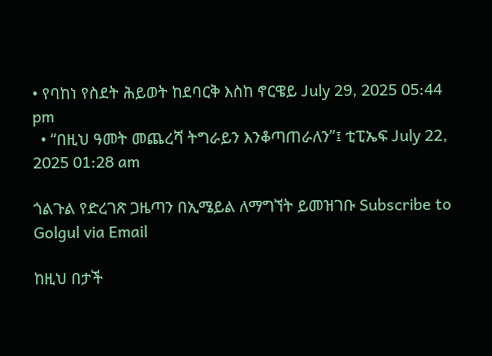• የባከነ የስደት ሕይወት ከደባርቅ እስከ ኖርዌይ July 29, 2025 05:44 pm
  • “በዚህ ዓመት መጨረሻ ትግራይን እንቆጣጠራለን”፤ ቲፒኤፍ July 22, 2025 01:28 am

ጎልጉል የድረገጽ ጋዜጣን በኢሜይል ለማግኘት ይመዝገቡ Subscribe to Golgul via Email

ከዚህ በታች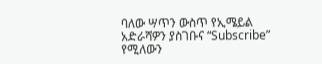ባለው ሣጥን ውስጥ የኢሜይል አድራሻዎን ያስገቡና “Subscribe” የሚለውን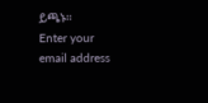ይጫኑ፡፡
Enter your email address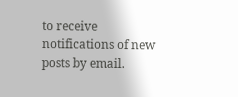to receive notifications of new posts by email.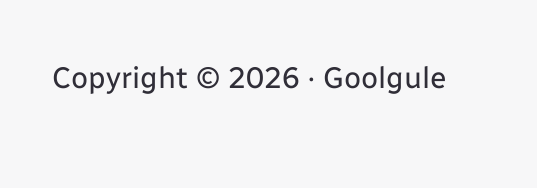Copyright © 2026 · Goolgule